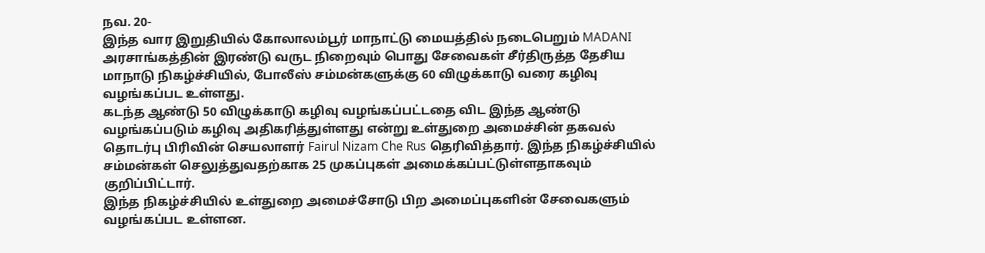நவ. 20-
இந்த வார இறுதியில் கோலாலம்பூர் மாநாட்டு மையத்தில் நடைபெறும் MADANI அரசாங்கத்தின் இரண்டு வருட நிறைவும் பொது சேவைகள் சீர்திருத்த தேசிய மாநாடு நிகழ்ச்சியில், போலீஸ் சம்மன்களுக்கு 60 விழுக்காடு வரை கழிவு வழங்கப்பட உள்ளது.
கடந்த ஆண்டு 50 விழுக்காடு கழிவு வழங்கப்பட்டதை விட இந்த ஆண்டு வழங்கப்படும் கழிவு அதிகரித்துள்ளது என்று உள்துறை அமைச்சின் தகவல் தொடர்பு பிரிவின் செயலாளர் Fairul Nizam Che Rus தெரிவித்தார். இந்த நிகழ்ச்சியில் சம்மன்கள் செலுத்துவதற்காக 25 முகப்புகள் அமைக்கப்பட்டுள்ளதாகவும் குறிப்பிட்டார்.
இந்த நிகழ்ச்சியில் உள்துறை அமைச்சோடு பிற அமைப்புகளின் சேவைகளும் வழங்கப்பட உள்ளன.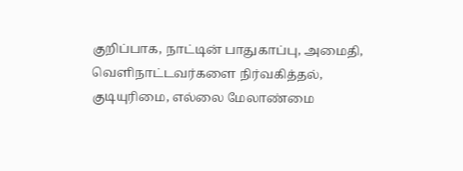குறிப்பாக, நாட்டின் பாதுகாப்பு, அமைதி, வெளிநாட்டவர்களை நிர்வகித்தல், குடியுரிமை, எல்லை மேலாண்மை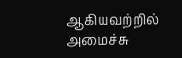ஆகியவற்றில் அமைச்சு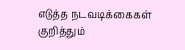எடுத்த நடவடிக்கைகள் குறித்தும்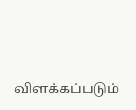விளக்கப்படும்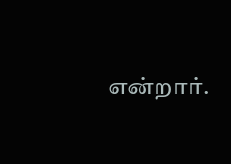என்றார்.